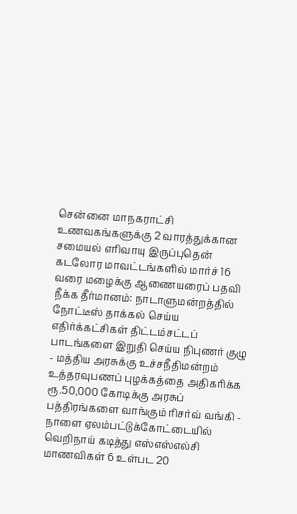சென்னை மாநகராட்சி உணவகங்களுக்கு 2 வாரத்துக்கான சமையல் எரிவாயு இருப்புதென் கடலோர மாவட்டங்களில் மார்ச் 16 வரை மழைக்கு ஆணையரைப் பதவி நீக்க தீர்மானம்: நாடாளுமன்றத்தில் நோட்டீஸ் தாக்கல் செய்ய எதிர்க்கட்சிகள் திட்டம்சட்டப் பாடங்களை இறுதி செய்ய நிபுணர் குழு - மத்திய அரசுக்கு உச்சநீதிமன்றம் உத்தரவுபணப் புழக்கத்தை அதிகரிக்க ரூ.50,000 கோடிக்கு அரசுப் பத்திரங்களை வாங்கும் ரிசர்வ் வங்கி - நாளை ஏலம்பட்டுக்கோட்டையில் வெறிநாய் கடித்து எஸ்எஸ்எல்சி மாணவிகள் 6 உள்பட 20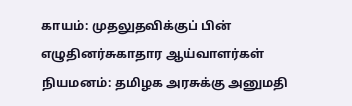காயம்: முதலுதவிக்குப் பின் எழுதினர்சுகாதார ஆய்வாளர்கள் நியமனம்: தமிழக அரசுக்கு அனுமதி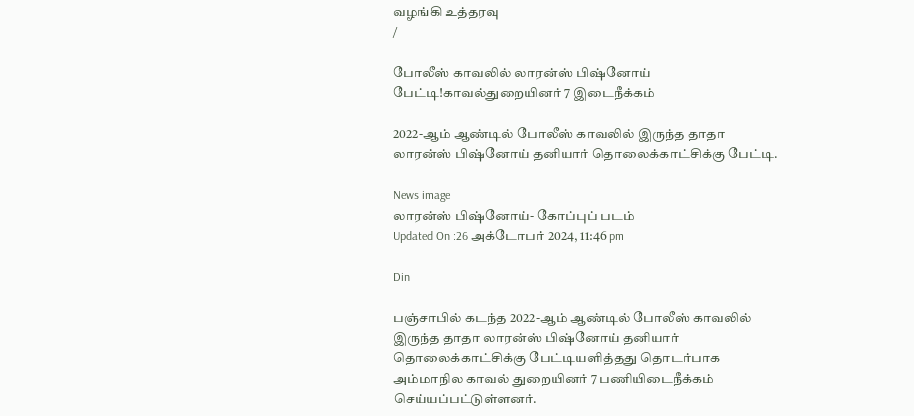வழங்கி உத்தரவு
/

போலீஸ் காவலில் லாரன்ஸ் பிஷ்னோய் பேட்டி!காவல்துறையினர் 7 இடைநீக்கம்

2022-ஆம் ஆண்டில் போலீஸ் காவலில் இருந்த தாதா லாரன்ஸ் பிஷ்னோய் தனியார் தொலைக்காட்சிக்கு பேட்டி.

News image
லாரன்ஸ் பிஷ்னோய்- கோப்புப் படம்
Updated On :26 அக்டோபர் 2024, 11:46 pm

Din

பஞ்சாபில் கடந்த 2022-ஆம் ஆண்டில் போலீஸ் காவலில் இருந்த தாதா லாரன்ஸ் பிஷ்னோய் தனியார் தொலைக்காட்சிக்கு பேட்டியளித்தது தொடர்பாக அம்மாநில காவல் துறையினர் 7 பணியிடைநீக்கம் செய்யப்பட்டுள்ளனர்.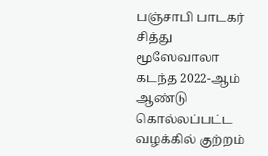பஞ்சாபி பாடகர் சித்து மூஸேவாலா கடந்த 2022-ஆம் ஆண்டு கொல்லப்பட்ட வழக்கில் குற்றம்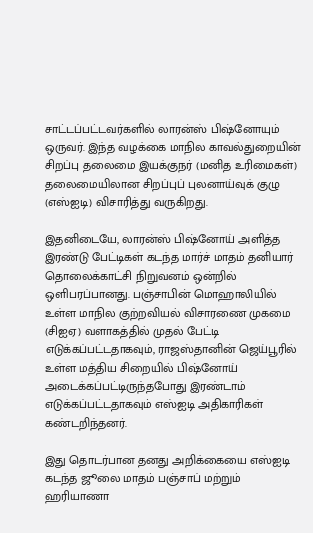சாட்டப்பட்டவர்களில் லாரன்ஸ் பிஷ்னோயும் ஒருவர். இந்த வழக்கை மாநில காவல்துறையின் சிறப்பு தலைமை இயக்குநர் (மனித உரிமைகள்) தலைமையிலான சிறப்புப் புலனாய்வுக் குழு (எஸ்ஐடி) விசாரித்து வருகிறது.

இதனிடையே, லாரன்ஸ் பிஷ்னோய் அளித்த இரண்டு பேட்டிகள் கடந்த மார்ச் மாதம் தனியார் தொலைக்காட்சி நிறுவனம் ஒன்றில் ஒளிபரப்பானது. பஞ்சாபின் மொஹாலியில் உள்ள மாநில குற்றவியல் விசாரணை முகமை (சிஐஏ) வளாகத்தில் முதல் பேட்டி எடுக்கப்பட்டதாகவும், ராஜஸ்தானின் ஜெய்பூரில் உள்ள மத்திய சிறையில் பிஷ்னோய் அடைக்கப்பட்டிருந்தபோது இரண்டாம் எடுக்கப்பட்டதாகவும் எஸ்ஐடி அதிகாரிகள் கண்டறிந்தனர்.

இது தொடர்பான தனது அறிக்கையை எஸ்ஐடி கடந்த ஜூலை மாதம் பஞ்சாப் மற்றும் ஹரியாணா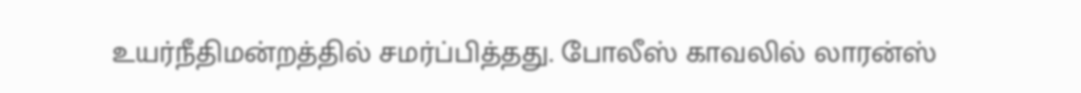உயர்நீதிமன்றத்தில் சமர்ப்பித்தது. போலீஸ் காவலில் லாரன்ஸ்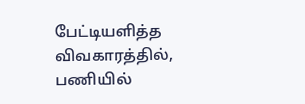பேட்டியளித்த விவகாரத்தில், பணியில்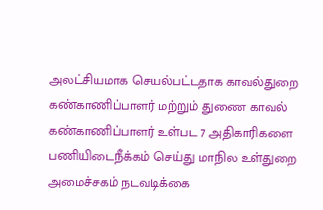அலட்சியமாக செயல்பட்டதாக காவல்துறை கண்காணிப்பாளர் மற்றும் துணை காவல் கண்காணிப்பாளர் உள்பட 7 அதிகாரிகளை பணியிடைநீக்கம் செய்து மாநில உள்துறை அமைச்சகம் நடவடிக்கை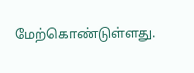மேற்கொண்டுள்ளது.